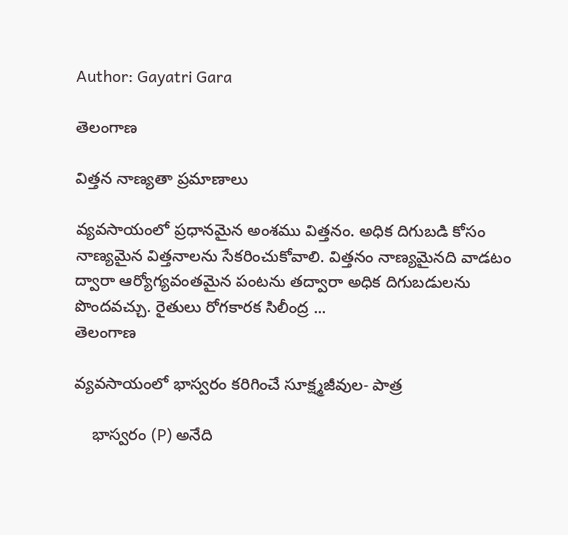Author: Gayatri Gara

తెలంగాణ

విత్తన నాణ్యతా ప్రమాణాలు

వ్యవసాయంలో ప్రధానమైన అంశము విత్తనం. అధిక దిగుబడి కోసం నాణ్యమైన విత్తనాలను సేకరించుకోవాలి. విత్తనం నాణ్యమైనది వాడటం ద్వారా ఆర్యోగ్యవంతమైన పంటను తద్వారా అధిక దిగుబడులను పొందవచ్చు. రైతులు రోగకారక సిలీంద్ర ...
తెలంగాణ

వ్యవసాయంలో భాస్వరం కరిగించే సూక్ష్మజీవుల- పాత్ర

    భాస్వరం (P) అనేది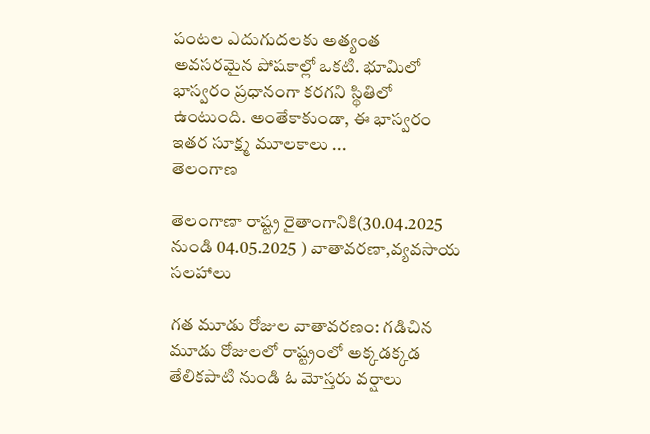పంటల ఎదుగుదలకు అత్యంత అవసరమైన పోషకాల్లో ఒకటి. భూమిలో భాస్వరం ప్రధానంగా కరగని స్థితిలో ఉంటుంది. అంతేకాకుండా, ఈ భాస్వరం ఇతర సూక్ష్మ మూలకాలు ...
తెలంగాణ

తెలంగాణా రాష్ట్ర రైతాంగానికి(30.04.2025 నుండి 04.05.2025 ) వాతావరణా,వ్యవసాయ సలహాలు

గత మూడు రోజుల వాతావరణం: గడిచిన మూడు రోజులలో రాష్ట్రంలో అక్కడక్కడ తేలికపాటి నుండి ఓ మోస్తరు వర్షాలు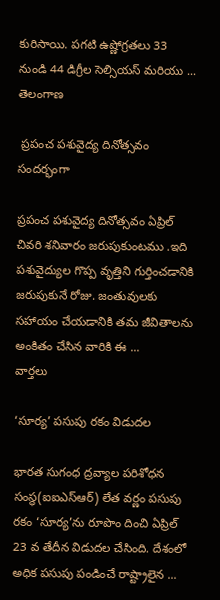కురిసాయి. పగటి ఉష్ణోగ్రతలు 33 నుండి 44 డిగ్రీల సెల్సియస్ మరియు ...
తెలంగాణ

 ప్రపంచ పశువైద్య దినోత్సవం సందర్భంగా

ప్రపంచ పశువైద్య దినోత్సవం ఏప్రిల్ చివరి శనివారం జరుపుకుంటము .ఇది పశువైద్యుల గొప్ప వృత్తిని గుర్తించడానికి జరుపుకునే రోజు. జంతువులకు సహాయం చేయడానికి తమ జీవితాలను అంకితం చేసిన వారికి ఈ ...
వార్తలు

‘సూర్య’ పసుపు రకం విడుదల

భారత సుగంధ ద్రవ్యాల పరిశోధన సంస్థ(ఐఐఎస్ఆర్) లేత వర్ణం పసుపు రకం ‘సూర్య’ను రూపొం దించి ఏప్రిల్ 23 వ తేదీన విడుదల చేసింది. దేశంలో అధిక పసుపు పండించే రాష్ట్రాలైన ...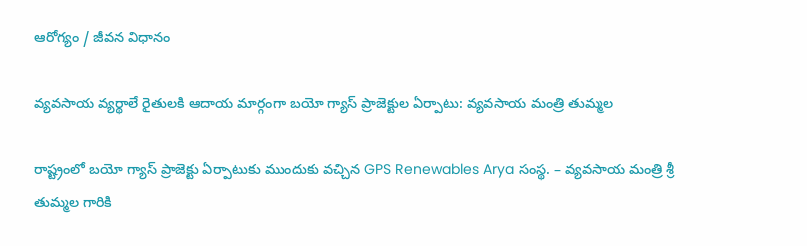ఆరోగ్యం / జీవన విధానం

వ్యవసాయ వ్యర్థాలే రైతులకి ఆదాయ మార్గంగా బయో గ్యాస్ ప్రాజెక్టుల ఏర్పాటు: వ్యవసాయ మంత్రి తుమ్మల

రాష్ట్రంలో బయో గ్యాస్ ప్రాజెక్టు ఏర్పాటుకు ముందుకు వచ్చిన GPS Renewables Arya సంస్థ. – వ్యవసాయ మంత్రి శ్రీ తుమ్మల గారికి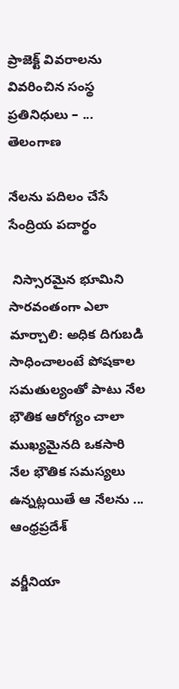ప్రాజెక్ట్ వివరాలను వివరించిన సంస్థ ప్రతినిధులు – ...
తెలంగాణ

నేలను పదిలం చేసే సేంద్రియ పదార్థం

 నిస్సారమైన భూమిని సారవంతంగా ఎలా మార్చాలి: అధిక దిగుబడి సాధించాలంటే పోషకాల సమతుల్యంతో పాటు నేల భౌతిక ఆరోగ్యం చాలా ముఖ్యమైనది ఒకసారి నేల భౌతిక సమస్యలు ఉన్నట్లయితే ఆ నేలను ...
ఆంధ్రప్రదేశ్

వర్జీనియా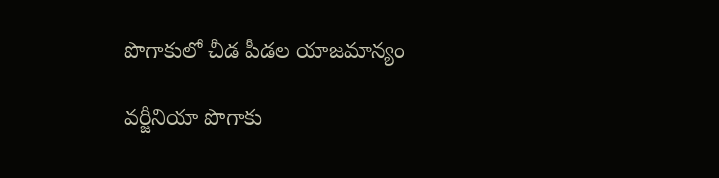పొగాకులో చీడ పీడల యాజమాన్యం

వర్జీనియా పొగాకు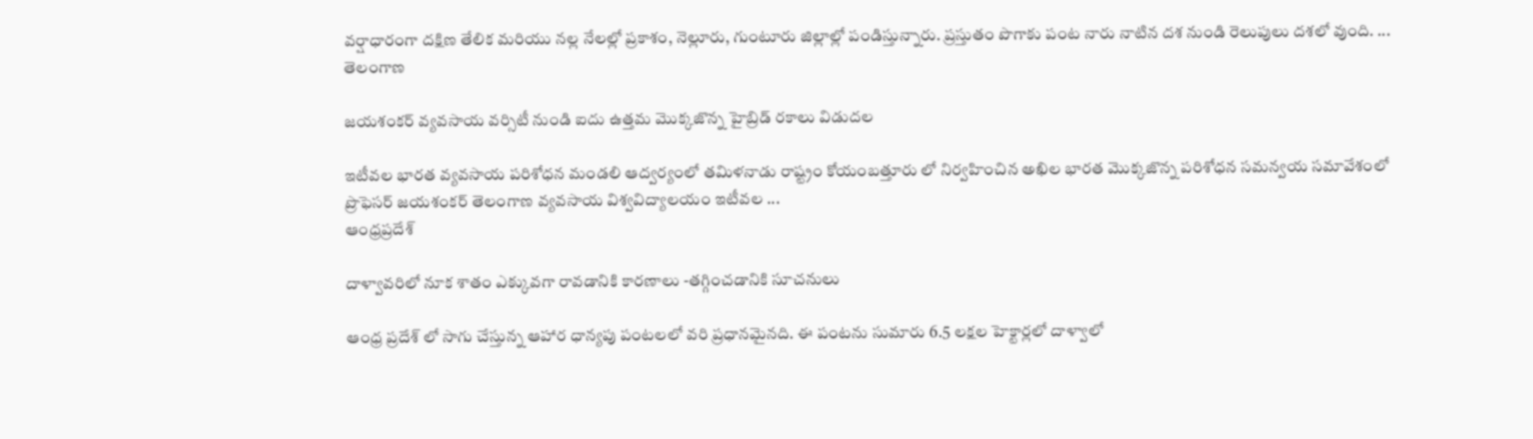వర్షాధారంగా దక్షిణ తేలిక మరియు నల్ల నేలల్లో ప్రకాశం, నెల్లూరు, గుంటూరు జిల్లాల్లో పండిస్తున్నారు. ప్రస్తుతం పొగాకు పంట నారు నాటిన దశ నుండి రెలుపులు దశలో వుంది. ...
తెలంగాణ

జయశంకర్ వ్యవసాయ వర్సిటీ నుండి ఐదు ఉత్తమ మొక్కజొన్న హైబ్రిడ్ రకాలు విడుదల

ఇటీవల భారత వ్యవసాయ పరిశోధన మండలి ఆద్వర్యంలో తమిళనాడు రాష్ట్రం కోయంబత్తూరు లో నిర్వహించిన అఖిల భారత మొక్కజొన్న పరిశోధన సమన్వయ సమావేశంలో ప్రొఫెసర్ జయశంకర్ తెలంగాణ వ్యవసాయ విశ్వవిద్యాలయం ఇటీవల ...
ఆంధ్రప్రదేశ్

దాళ్వావరిలో నూక శాతం ఎక్కువగా రావడానికి కారణాలు -తగ్గించడానికి సూచనులు

ఆంధ్ర ప్రదేశ్ లో సాగు చేస్తున్న ఆహార ధాన్యపు పంటలలో వరి ప్రధానమైనది. ఈ పంటను సుమారు 6.5 లక్షల హెక్టార్లలో దాళ్వాలో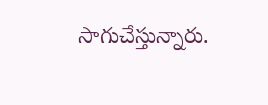సాగుచేస్తున్నారు.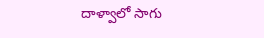దాళ్వాలో సాగు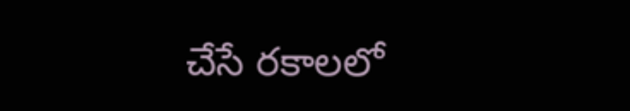చేసే రకాలలో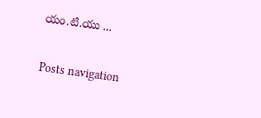యం.టి.యు ...

Posts navigation